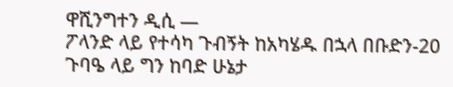ዋሺንግተን ዲሲ —
ፖላንድ ላይ የተሳካ ጉብኝት ከአካሄዱ በኋላ በቡድን-20 ጉባዔ ላይ ግን ከባድ ሁኔታ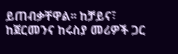ይጠብቃቸዋል፡፡ ከቻይና፣ ከጀርመንና ከሩስያ መሪዎች ጋር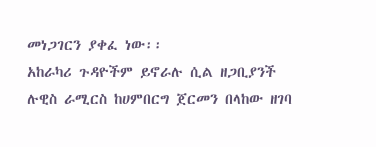መነጋገርን ያቀፈ ነው፡፡
አከራካሪ ጉዳዮችም ይኖራሉ ሲል ዘጋቢያንች ሉዊስ ራሚርስ ከሀምበርግ ጀርመን በላከው ዘገባ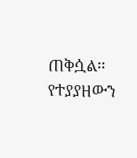ጠቅሷል፡፡
የተያያዘውን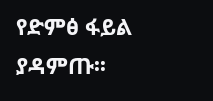የድምፅ ፋይል ያዳምጡ፡፡